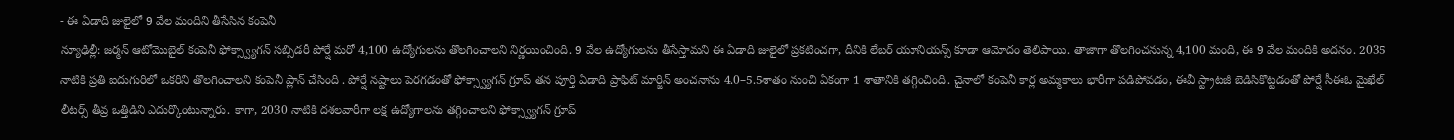- ఈ ఏడాది జులైలో 9 వేల మందిని తీసేసిన కంపెనీ
న్యూఢిల్లీ: జర్మన్ ఆటోమొబైల్ కంపెనీ ఫోక్స్వ్యాగన్ సబ్సిడరీ పోర్షే మరో 4,100 ఉద్యోగులను తొలగించాలని నిర్ణయించింది. 9 వేల ఉద్యోగులను తీసేస్తామని ఈ ఏడాది జులైలో ప్రకటించగా, దీనికి లేబర్ యూనియన్స్ కూడా ఆమోదం తెలిపాయి. తాజాగా తొలగించనున్న 4,100 మంది, ఈ 9 వేల మందికి అదనం. 2035 నాటికి ప్రతి ఐదుగురిలో ఒకరిని తొలగించాలని కంపెనీ ప్లాన్ చేసింది . పోర్షే నష్టాలు పెరగడంతో ఫోక్స్వ్యాగన్ గ్రూప్ తన పూర్తి ఏడాది ప్రాఫిట్ మార్జిన్ అంచనాను 4.0–5.5శాతం నుంచి ఏకంగా 1 శాతానికి తగ్గించింది. చైనాలో కంపెనీ కార్ల అమ్మకాలు భారీగా పడిపోవడం, ఈవీ స్ట్రాటజీ బెడిసికొట్టడంతో పోర్షే సీఈఓ మైఖేల్ లీటర్స్ తీవ్ర ఒత్తిడిని ఎదుర్కొంటున్నారు. కాగా, 2030 నాటికి దశలవారీగా లక్ష ఉద్యోగాలను తగ్గించాలని ఫోక్స్వ్యాగన్ గ్రూప్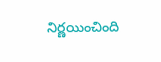నిర్ణయించింది